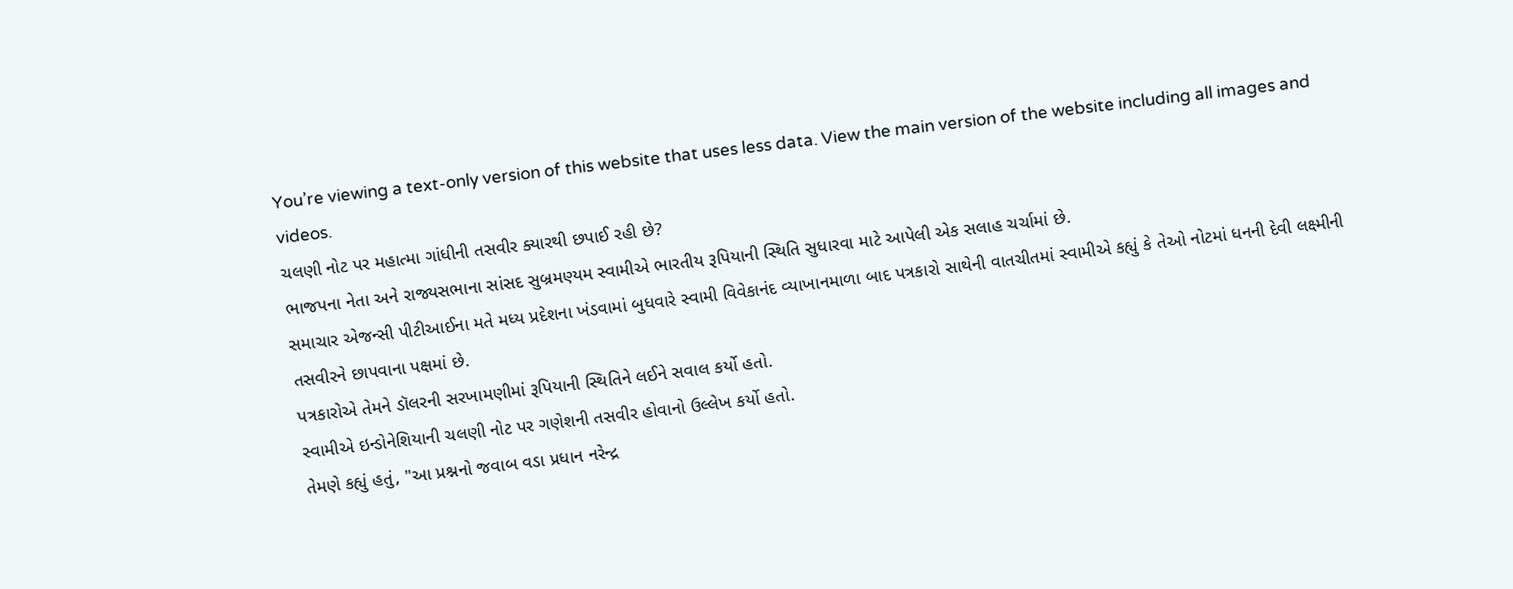You’re viewing a text-only version of this website that uses less data. View the main version of the website including all images and videos.
ચલણી નોટ પર મહાત્મા ગાંધીની તસવીર ક્યારથી છપાઈ રહી છે?
ભાજપના નેતા અને રાજ્યસભાના સાંસદ સુબ્રમણ્યમ સ્વામીએ ભારતીય રૂપિયાની સ્થિતિ સુધારવા માટે આપેલી એક સલાહ ચર્ચામાં છે.
સમાચાર એજન્સી પીટીઆઈના મતે મધ્ય પ્રદેશના ખંડવામાં બુધવારે સ્વામી વિવેકાનંદ વ્યાખાનમાળા બાદ પત્રકારો સાથેની વાતચીતમાં સ્વામીએ કહ્યું કે તેઓ નોટમાં ધનની દેવી લક્ષ્મીની તસવીરને છાપવાના પક્ષમાં છે.
પત્રકારોએ તેમને ડૉલરની સરખામણીમાં રૂપિયાની સ્થિતિને લઈને સવાલ કર્યો હતો.
સ્વામીએ ઇન્ડોનેશિયાની ચલણી નોટ પર ગણેશની તસવીર હોવાનો ઉલ્લેખ કર્યો હતો.
તેમણે કહ્યું હતું, "આ પ્રશ્નનો જવાબ વડા પ્રધાન નરેન્દ્ર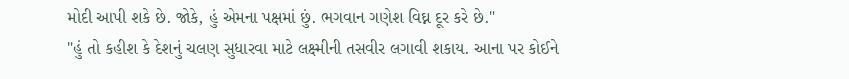મોદી આપી શકે છે. જોકે, હું એમના પક્ષમાં છું. ભગવાન ગણેશ વિઘ્ન દૂર કરે છે."
"હું તો કહીશ કે દેશનું ચલણ સુધારવા માટે લક્ષ્મીની તસવીર લગાવી શકાય. આના પર કોઈને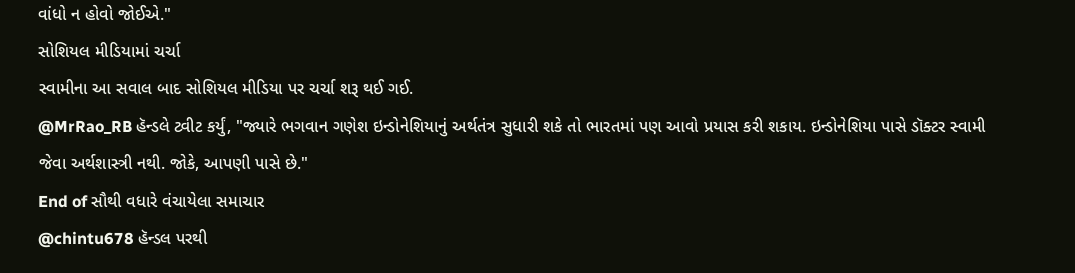વાંધો ન હોવો જોઈએ."
સોશિયલ મીડિયામાં ચર્ચા
સ્વામીના આ સવાલ બાદ સોશિયલ મીડિયા પર ચર્ચા શરૂ થઈ ગઈ.
@MrRao_RB હૅન્ડલે ટ્વીટ કર્યું, "જ્યારે ભગવાન ગણેશ ઇન્ડોનેશિયાનું અર્થતંત્ર સુધારી શકે તો ભારતમાં પણ આવો પ્રયાસ કરી શકાય. ઇન્ડોનેશિયા પાસે ડૉક્ટર સ્વામી જેવા અર્થશાસ્ત્રી નથી. જોકે, આપણી પાસે છે."
End of સૌથી વધારે વંચાયેલા સમાચાર
@chintu678 હૅન્ડલ પરથી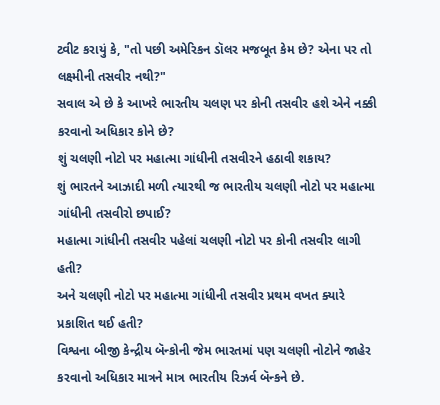ટ્વીટ કરાયું કે, "તો પછી અમેરિકન ડૉલર મજબૂત કેમ છે? એના પર તો લક્ષ્મીની તસવીર નથી?"
સવાલ એ છે કે આખરે ભારતીય ચલણ પર કોની તસવીર હશે એને નક્કી કરવાનો અધિકાર કોને છે?
શું ચલણી નોટો પર મહાત્મા ગાંધીની તસવીરને હઠાવી શકાય?
શું ભારતને આઝાદી મળી ત્યારથી જ ભારતીય ચલણી નોટો પર મહાત્મા ગાંધીની તસવીરો છપાઈ?
મહાત્મા ગાંધીની તસવીર પહેલાં ચલણી નોટો પર કોની તસવીર લાગી હતી?
અને ચલણી નોટો પર મહાત્મા ગાંધીની તસવીર પ્રથમ વખત ક્યારે પ્રકાશિત થઈ હતી?
વિશ્વના બીજી કેન્દ્રીય બૅન્કોની જેમ ભારતમાં પણ ચલણી નોટોને જાહેર કરવાનો અધિકાર માત્રને માત્ર ભારતીય રિઝર્વ બૅન્કને છે.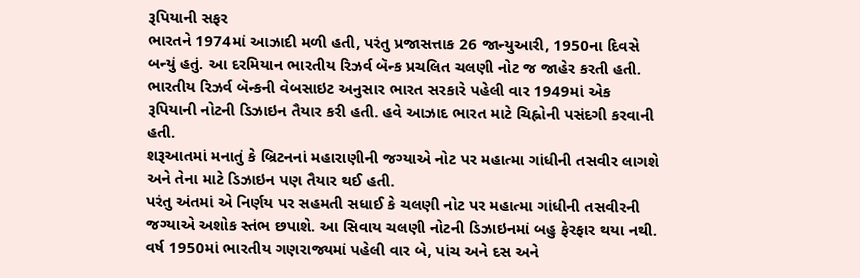રૂપિયાની સફર
ભારતને 1974માં આઝાદી મળી હતી, પરંતુ પ્રજાસત્તાક 26 જાન્યુઆરી, 1950ના દિવસે બન્યું હતું. આ દરમિયાન ભારતીય રિઝર્વ બૅન્ક પ્રચલિત ચલણી નોટ જ જાહેર કરતી હતી.
ભારતીય રિઝર્વ બૅન્કની વેબસાઇટ અનુસાર ભારત સરકારે પહેલી વાર 1949માં એક રૂપિયાની નોટની ડિઝાઇન તૈયાર કરી હતી. હવે આઝાદ ભારત માટે ચિહ્નોની પસંદગી કરવાની હતી.
શરૂઆતમાં મનાતું કે બ્રિટનનાં મહારાણીની જગ્યાએ નોટ પર મહાત્મા ગાંધીની તસવીર લાગશે અને તેના માટે ડિઝાઇન પણ તૈયાર થઈ હતી.
પરંતુ અંતમાં એ નિર્ણય પર સહમતી સધાઈ કે ચલણી નોટ પર મહાત્મા ગાંધીની તસવીરની જગ્યાએ અશોક સ્તંભ છપાશે. આ સિવાય ચલણી નોટની ડિઝાઇનમાં બહુ ફેરફાર થયા નથી.
વર્ષ 1950માં ભારતીય ગણરાજ્યમાં પહેલી વાર બે, પાંચ અને દસ અને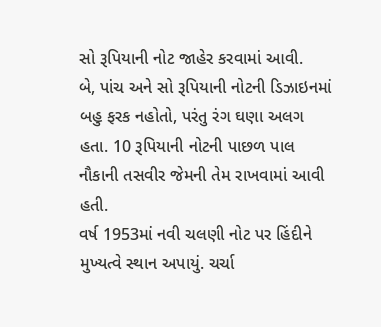સો રૂપિયાની નોટ જાહેર કરવામાં આવી.
બે, પાંચ અને સો રૂપિયાની નોટની ડિઝાઇનમાં બહુ ફરક નહોતો, પરંતુ રંગ ઘણા અલગ હતા. 10 રૂપિયાની નોટની પાછળ પાલ નૌકાની તસવીર જેમની તેમ રાખવામાં આવી હતી.
વર્ષ 1953માં નવી ચલણી નોટ પર હિંદીને મુખ્યત્વે સ્થાન અપાયું. ચર્ચા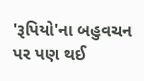'રૂપિયો'ના બહુવચન પર પણ થઈ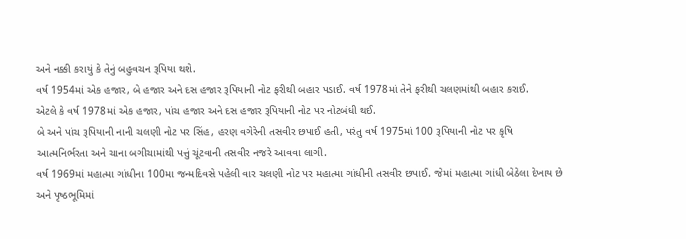અને નક્કી કરાયું કે તેનું બહુવચન રૂપિયા થશે.
વર્ષ 1954માં એક હજાર, બે હજાર અને દસ હજાર રૂપિયાની નોટ ફરીથી બહાર પડાઈ. વર્ષ 1978માં તેને ફરીથી ચલણમાંથી બહાર કરાઈ.
એટલે કે વર્ષ 1978માં એક હજાર, પાંચ હજાર અને દસ હજાર રૂપિયાની નોટ પર નોટબંધી થઈ.
બે અને પાંચ રૂપિયાની નાની ચલણી નોટ પર સિંહ, હરણ વગેરેની તસવીર છપાઈ હતી, પરંતુ વર્ષ 1975માં 100 રૂપિયાની નોટ પર કૃષિ આત્મનિર્ભરતા અને ચાના બગીચામાંથી પત્તું ચૂંટવાની તસવીર નજરે આવવા લાગી.
વર્ષ 1969માં મહાત્મા ગાંધીના 100મા જન્મદિવસે પહેલી વાર ચલણી નોટ પર મહાત્મા ગાંધીની તસવીર છપાઈ. જેમાં મહાત્મા ગાંધી બેઠેલા દેખાય છે અને પૃષ્ઠભૂમિમાં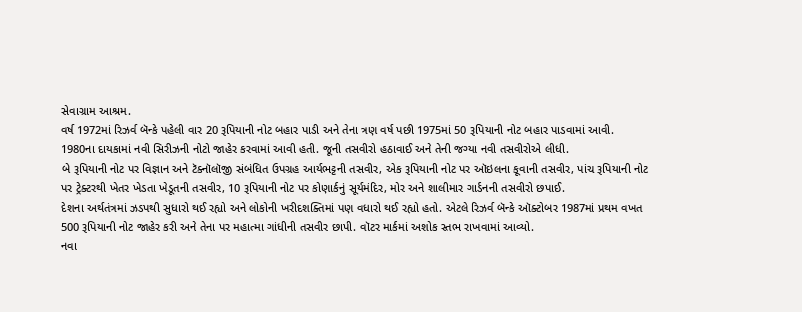સેવાગ્રામ આશ્રમ.
વર્ષ 1972માં રિઝર્વ બૅન્કે પહેલી વાર 20 રૂપિયાની નોટ બહાર પાડી અને તેના ત્રણ વર્ષ પછી 1975માં 50 રૂપિયાની નોટ બહાર પાડવામાં આવી.
1980ના દાયકામાં નવી સિરીઝની નોટો જાહેર કરવામાં આવી હતી. જૂની તસવીરો હઠાવાઈ અને તેની જગ્યા નવી તસવીરોએ લીધી.
બે રૂપિયાની નોટ પર વિજ્ઞાન અને ટૅક્નૉલૉજી સંબંધિત ઉપગ્રહ આર્યભટ્ટની તસવીર, એક રૂપિયાની નોટ પર ઑઇલના કૂવાની તસવીર, પાંચ રૂપિયાની નોટ પર ટ્રેક્ટરથી ખેતર ખેડતા ખેડૂતની તસવીર, 10 રૂપિયાની નોટ પર કોણાર્કનું સૂર્યમંદિર, મોર અને શાલીમાર ગાર્ડનની તસવીરો છપાઈ.
દેશના અર્થતંત્રમાં ઝડપથી સુધારો થઈ રહ્યો અને લોકોની ખરીદશક્તિમાં પણ વધારો થઈ રહ્યો હતો. એટલે રિઝર્વ બૅન્કે ઑક્ટોબર 1987માં પ્રથમ વખત 500 રૂપિયાની નોટ જાહેર કરી અને તેના પર મહાત્મા ગાંધીની તસવીર છાપી. વૉટર માર્કમાં અશોક સ્તભ રાખવામાં આવ્યો.
નવા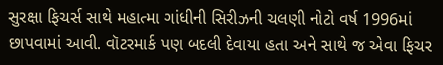સુરક્ષા ફિચર્સ સાથે મહાત્મા ગાંધીની સિરીઝની ચલણી નોટો વર્ષ 1996માં છાપવામાં આવી. વૉટરમાર્ક પણ બદલી દેવાયા હતા અને સાથે જ એવા ફિચર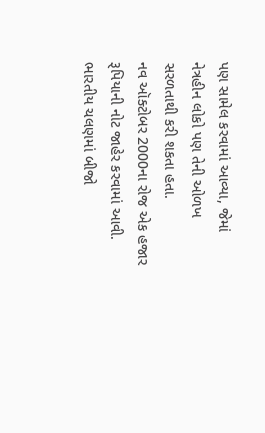પણ સામેલ કરવામાં આવ્યા, જેમાં નેત્રહીન લોકો પણ તેની ઓળખ સરળતાથી કરી શકતા હતા.
નવ ઑક્ટોબર 2000ના રોજ એક હજાર રૂપિયાની નોટ જાહેર કરવામાં આવી.
ભારતીય ચલણમાં બીજો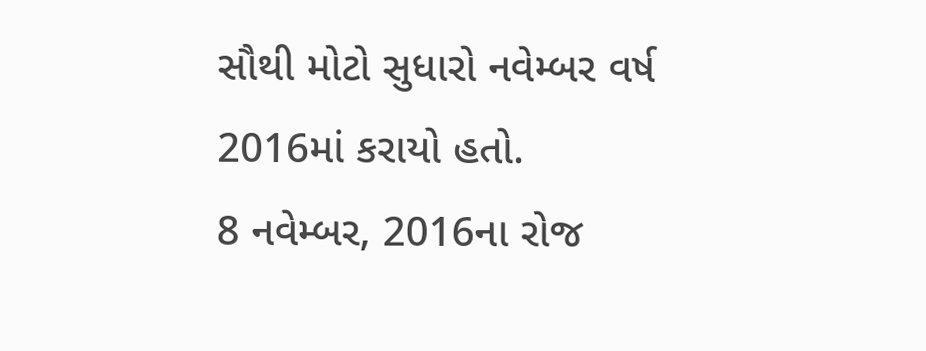સૌથી મોટો સુધારો નવેમ્બર વર્ષ 2016માં કરાયો હતો.
8 નવેમ્બર, 2016ના રોજ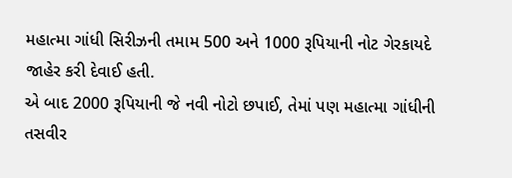મહાત્મા ગાંધી સિરીઝની તમામ 500 અને 1000 રૂપિયાની નોટ ગેરકાયદે જાહેર કરી દેવાઈ હતી.
એ બાદ 2000 રૂપિયાની જે નવી નોટો છપાઈ, તેમાં પણ મહાત્મા ગાંધીની તસવીર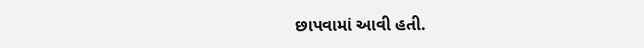છાપવામાં આવી હતી.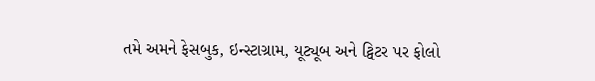તમે અમને ફેસબુક, ઇન્સ્ટાગ્રામ, યૂટ્યૂબ અને ટ્વિટર પર ફોલો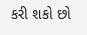કરી શકો છો